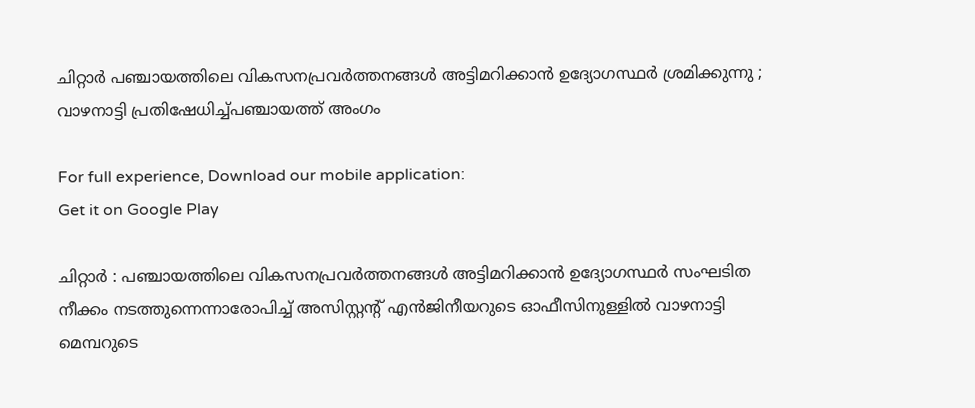ചിറ്റാർ പഞ്ചായത്തിലെ വികസനപ്രവർത്തനങ്ങൾ അട്ടിമറിക്കാൻ ഉദ്യോഗസ്ഥർ ശ്രമിക്കുന്നു ; വാഴനാട്ടി പ്രതിഷേധിച്ച്പഞ്ചായത്ത് അംഗം

For full experience, Download our mobile application:
Get it on Google Play

ചിറ്റാർ : പഞ്ചായത്തിലെ വികസനപ്രവർത്തനങ്ങൾ അട്ടിമറിക്കാൻ ഉദ്യോഗസ്ഥർ സംഘടിത നീക്കം നടത്തുന്നെന്നാരോപിച്ച് അസിസ്റ്റന്റ് എൻജിനീയറുടെ ഓഫീസിനുള്ളിൽ വാഴനാട്ടി മെമ്പറുടെ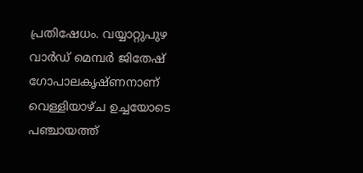പ്രതിഷേധം. വയ്യാറ്റുപുഴ വാർഡ് മെമ്പർ ജിതേഷ് ഗോപാലകൃഷ്ണനാണ് വെള്ളിയാഴ്ച ഉച്ചയോടെ പഞ്ചായത്ത്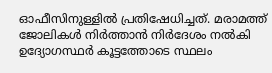ഓഫീസിനുള്ളിൽ പ്രതിഷേധിച്ചത്. മരാമത്ത് ജോലികൾ നിർത്താൻ നിർദേശം നൽകി ഉദ്യോഗസ്ഥർ കൂട്ടത്തോടെ സ്ഥലം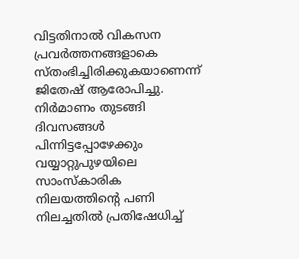വിട്ടതിനാൽ വികസന പ്രവർത്തനങ്ങളാകെ സ്തംഭിച്ചിരിക്കുകയാണെന്ന് ജിതേഷ് ആരോപിച്ചു. നിർമാണം തുടങ്ങി ദിവസങ്ങൾ പിന്നിട്ടപ്പോഴേക്കും വയ്യാറ്റുപുഴയിലെ സാംസ്കാരിക നിലയത്തിന്റെ പണി നിലച്ചതിൽ പ്രതിഷേധിച്ച്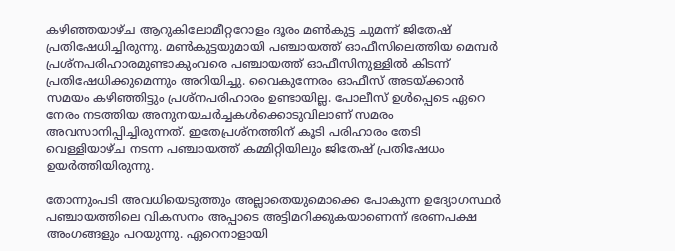കഴിഞ്ഞയാഴ്ച ആറുകിലോമീറ്ററോളം ദൂരം മൺകുട്ട ചുമന്ന് ജിതേഷ് പ്രതിഷേധിച്ചിരുന്നു. മൺകുട്ടയുമായി പഞ്ചായത്ത് ഓഫീസിലെത്തിയ മെമ്പർ പ്രശ്നപരിഹാരമുണ്ടാകുംവരെ പഞ്ചായത്ത് ഓഫീസിനുള്ളിൽ കിടന്ന് പ്രതിഷേധിക്കുമെന്നും അറിയിച്ചു. വൈകുന്നേരം ഓഫീസ് അടയ്ക്കാൻ സമയം കഴിഞ്ഞിട്ടും പ്രശ്നപരിഹാരം ഉണ്ടായില്ല. പോലീസ് ഉൾപ്പെടെ ഏറെ നേരം നടത്തിയ അനുനയചർച്ചകൾക്കൊടുവിലാണ് സമരം അവസാനിപ്പിച്ചിരുന്നത്. ഇതേപ്രശ്നത്തിന് കൂടി പരിഹാരം തേടി വെള്ളിയാഴ്ച നടന്ന പഞ്ചായത്ത് കമ്മിറ്റിയിലും ജിതേഷ് പ്രതിഷേധം ഉയർത്തിയിരുന്നു.

തോന്നുംപടി അവധിയെടുത്തും അല്ലാതെയുമൊക്കെ പോകുന്ന ഉദ്യോഗസ്ഥർ പഞ്ചായത്തിലെ വികസനം അപ്പാടെ അട്ടിമറിക്കുകയാണെന്ന് ഭരണപക്ഷ അംഗങ്ങളും പറയുന്നു. ഏറെനാളായി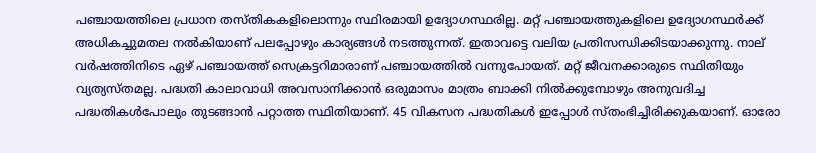പഞ്ചായത്തിലെ പ്രധാന തസ്തികകളിലൊന്നും സ്ഥിരമായി ഉദ്യോഗസ്ഥരില്ല. മറ്റ് പഞ്ചായത്തുകളിലെ ഉദ്യോഗസ്ഥർക്ക് അധികച്ചുമതല നൽകിയാണ് പലപ്പോഴും കാര്യങ്ങൾ നടത്തുന്നത്. ഇതാവട്ടെ വലിയ പ്രതിസന്ധിക്കിടയാക്കുന്നു. നാല് വർഷത്തിനിടെ ഏഴ് പഞ്ചായത്ത് സെക്രട്ടറിമാരാണ് പഞ്ചായത്തിൽ വന്നുപോയത്. മറ്റ് ജീവനക്കാരുടെ സ്ഥിതിയും വ്യത്യസ്തമല്ല. പദ്ധതി കാലാവാധി അവസാനിക്കാൻ ഒരുമാസം മാത്രം ബാക്കി നിൽക്കുമ്പോഴും അനുവദിച്ച പദ്ധതികൾപോലും തുടങ്ങാൻ പറ്റാത്ത സ്ഥിതിയാണ്. 45 വികസന പദ്ധതികൾ ഇപ്പോൾ സ്തംഭിച്ചിരിക്കുകയാണ്. ഓരോ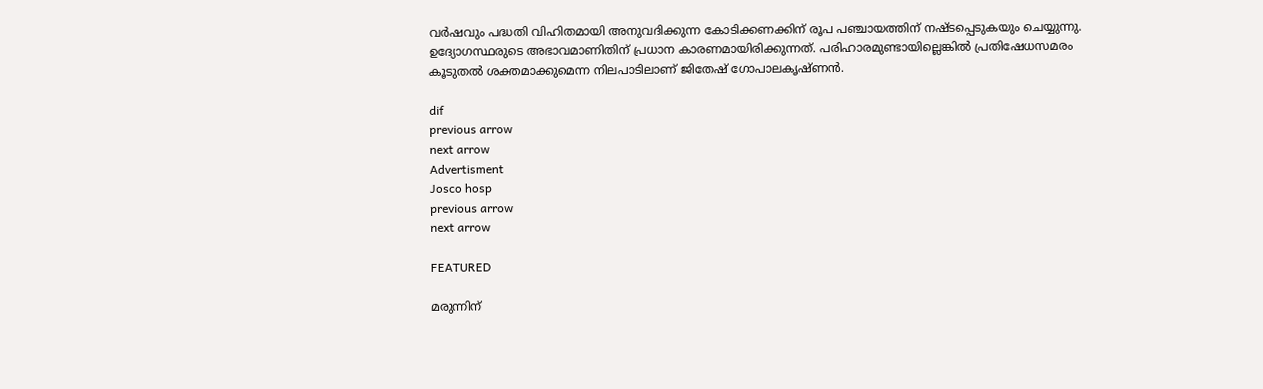വർഷവും പദ്ധതി വിഹിതമായി അനുവദിക്കുന്ന കോടിക്കണക്കിന് രൂപ പഞ്ചായത്തിന് നഷ്ടപ്പെടുകയും ചെയ്യുന്നു. ഉദ്യോഗസ്ഥരുടെ അഭാവമാണിതിന് പ്രധാന കാരണമായിരിക്കുന്നത്. പരിഹാരമുണ്ടായില്ലെങ്കിൽ പ്രതിഷേധസമരം കൂടുതൽ ശക്തമാക്കുമെന്ന നിലപാടിലാണ് ജിതേഷ് ഗോപാലകൃഷ്ണൻ.

dif
previous arrow
next arrow
Advertisment
Josco hosp
previous arrow
next arrow

FEATURED

മരുന്നിന്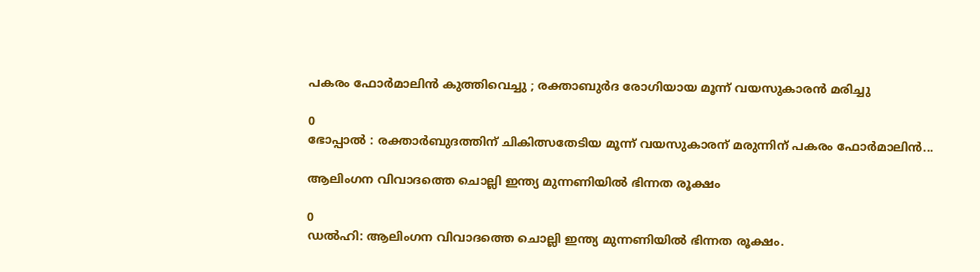പകരം ഫോര്‍മാലിന്‍ കുത്തിവെച്ചു ; രക്താബുര്‍ദ രോഗിയായ മൂന്ന് വയസുകാരന്‍ മരിച്ചു

0
ഭോപ്പാല്‍ : രക്താര്‍ബുദത്തിന് ചികിത്സതേടിയ മൂന്ന് വയസുകാരന് മരുന്നിന് പകരം ഫോര്‍മാലിന്‍...

ആലിംഗന വിവാദത്തെ ചൊല്ലി ഇന്ത്യ മുന്നണിയില്‍ ഭിന്നത രൂക്ഷം

0
ഡൽഹി: ആലിംഗന വിവാദത്തെ ചൊല്ലി ഇന്ത്യ മുന്നണിയില്‍ ഭിന്നത രൂക്ഷം.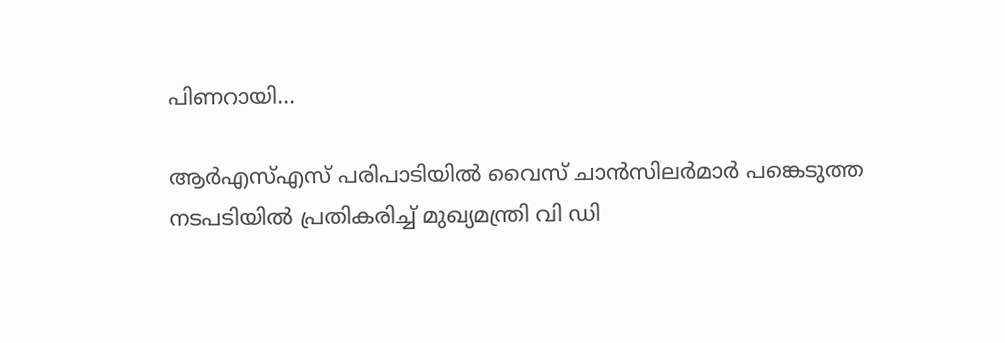പിണറായി...

ആർഎസ്എസ് പരിപാടിയിൽ വൈസ് ചാൻസിലർമാർ പങ്കെടുത്ത നടപടിയിൽ പ്രതികരിച്ച് മുഖ്യമന്ത്രി വി ഡി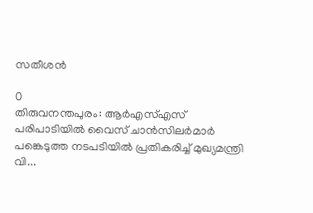സതീശൻ

0
തിരുവനന്തപുരം: ആർഎസ്എസ് പരിപാടിയിൽ വൈസ് ചാൻസിലർമാർ പങ്കെടുത്ത നടപടിയിൽ പ്രതികരിച്ച് മുഖ്യമന്ത്രി വി...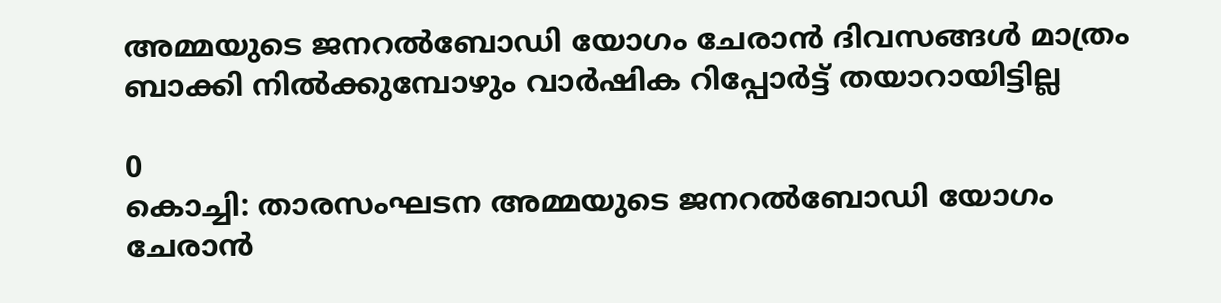അമ്മയുടെ ജനറല്‍ബോഡി യോഗം ചേരാന്‍ ദിവസങ്ങള്‍ മാത്രം ബാക്കി നില്‍ക്കുമ്പോഴും വാര്‍ഷിക റിപ്പോര്‍ട്ട് തയാറായിട്ടില്ല

0
കൊച്ചി: താരസംഘടന അമ്മയുടെ ജനറല്‍ബോഡി യോഗം ചേരാന്‍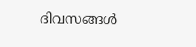ദിവസങ്ങള്‍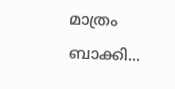മാത്രം ബാക്കി...